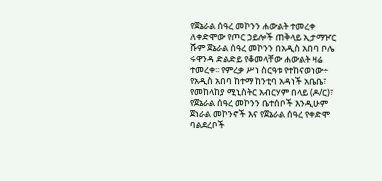የጀኔራል ሰዓረ መኮንን ሐውልት ተመረቀ
ለቀድሞው የጦር ኃይሎች ጠቅላይ ኢታማዦር ሹም ጀኔራል ሰዓረ መኮንን በአዲስ አበባ ቦሌ ሩዋንዳ ድልድይ የቆመላቸው ሐውልት ዛሬ ተመረቀ፡፡ የምረቃ ሥነ ስርዓቱ የተከናወነው÷ የአዲስ አበባ ከተማ ከንቲባ አዳነች አቤቤ፣ የመከላከያ ሚኒስትር አብርሃም በላይ (ዶ/ር)፣ የጀኔራል ሰዓረ መኮንን ቤተሰቦች እንዲሁም ጀነራል መኮንኖች እና የጀኔራል ሰዓረ የቀድሞ ባልደረቦች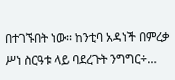በተገኙበት ነው፡፡ ከንቲባ አዳነች በምረቃ ሥነ ስርዓቱ ላይ ባደረጉት ንግግር÷…